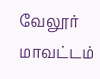வேலூர் மாவட்டம்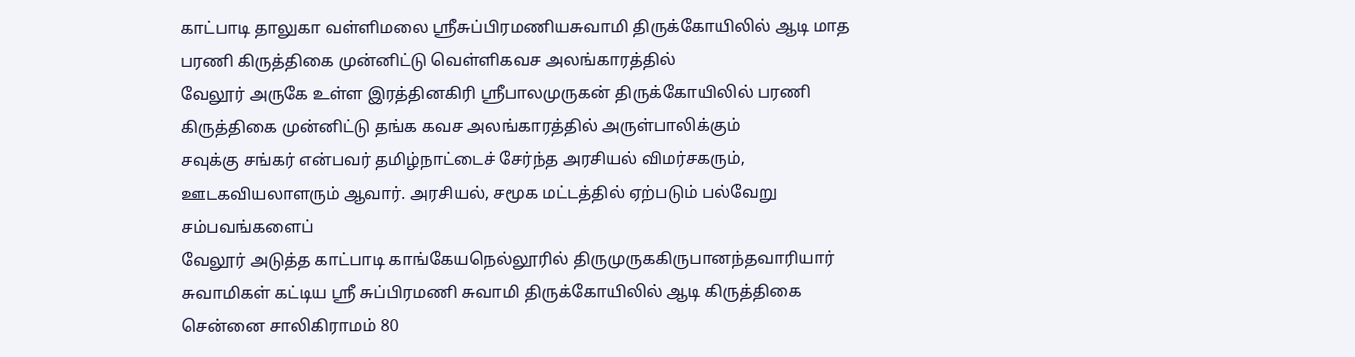காட்பாடி தாலுகா வள்ளிமலை ஸ்ரீசுப்பிரமணியசுவாமி திருக்கோயிலில் ஆடி மாத பரணி கிருத்திகை முன்னிட்டு வெள்ளிகவச அலங்காரத்தில்
வேலூர் அருகே உள்ள இரத்தினகிரி ஸ்ரீபாலமுருகன் திருக்கோயிலில் பரணி கிருத்திகை முன்னிட்டு தங்க கவச அலங்காரத்தில் அருள்பாலிக்கும்
சவுக்கு சங்கர் என்பவர் தமிழ்நாட்டைச் சேர்ந்த அரசியல் விமர்சகரும், ஊடகவியலாளரும் ஆவார். அரசியல், சமூக மட்டத்தில் ஏற்படும் பல்வேறு சம்பவங்களைப்
வேலூர் அடுத்த காட்பாடி காங்கேயநெல்லூரில் திருமுருககிருபானந்தவாரியார் சுவாமிகள் கட்டிய ஸ்ரீ சுப்பிரமணி சுவாமி திருக்கோயிலில் ஆடி கிருத்திகை
சென்னை சாலிகிராமம் 80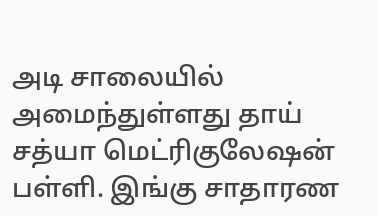அடி சாலையில் அமைந்துள்ளது தாய் சத்யா மெட்ரிகுலேஷன் பள்ளி. இங்கு சாதாரண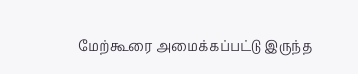மேற்கூரை அமைக்கப்பட்டு இருந்த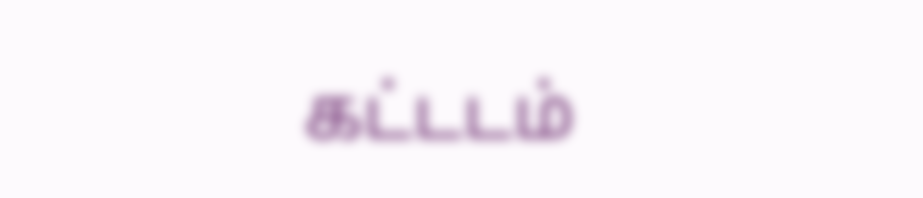கட்டடம்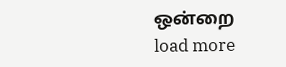ஒன்றை
load more